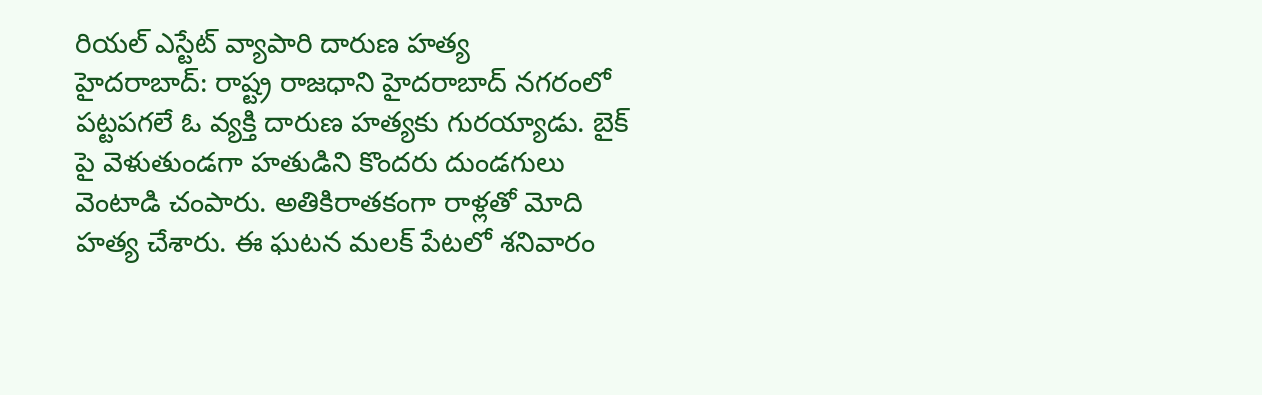రియల్ ఎస్టేట్ వ్యాపారి దారుణ హత్య
హైదరాబాద్: రాష్ట్ర రాజధాని హైదరాబాద్ నగరంలో పట్టపగలే ఓ వ్యక్తి దారుణ హత్యకు గురయ్యాడు. బైక్ పై వెళుతుండగా హతుడిని కొందరు దుండగులు వెంటాడి చంపారు. అతికిరాతకంగా రాళ్లతో మోది హత్య చేశారు. ఈ ఘటన మలక్ పేటలో శనివారం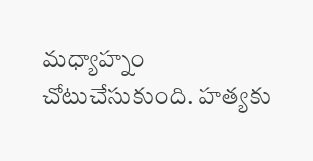మధ్యాహ్నం చోటుచేసుకుంది. హత్యకు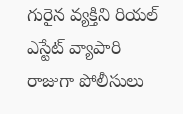గురైన వ్యక్తిని రియల్ ఎస్టేట్ వ్యాపారి రాజుగా పోలీసులు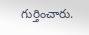గుర్తించారు.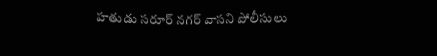హతుడు సరూర్ నగర్ వాసని పోలీసులు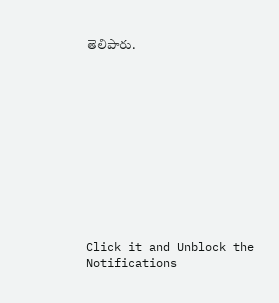తెలిపారు.












Click it and Unblock the Notifications